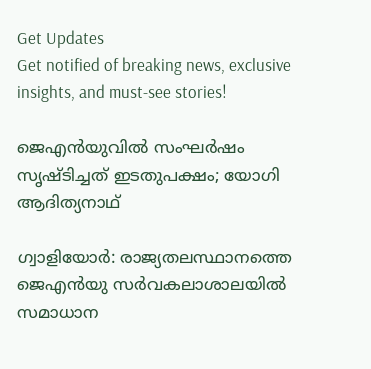Get Updates
Get notified of breaking news, exclusive insights, and must-see stories!

ജെഎന്‍യുവില്‍ സംഘര്‍ഷം സൃഷ്ടിച്ചത് ഇടതുപക്ഷം; യോഗി ആദിത്യനാഥ്

ഗ്വാളിയോര്‍: രാജ്യതലസ്ഥാനത്തെ ജെഎന്‍യു സര്‍വകലാശാലയില്‍ സമാധാന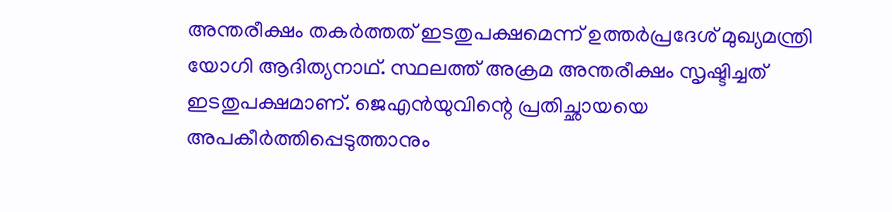അന്തരീക്ഷം തകര്‍ത്തത് ഇടതുപക്ഷമെന്ന് ഉത്തര്‍പ്രദേശ് മുഖ്യമന്ത്രി യോഗി ആദിത്യനാഥ്. സ്ഥലത്ത് അക്രമ അന്തരീക്ഷം സൃഷ്ടിച്ചത് ഇടതുപക്ഷമാണ്. ജെഎന്‍യുവിന്റെ പ്രതിച്ഛായയെ അപകീര്‍ത്തിപ്പെടുത്താനും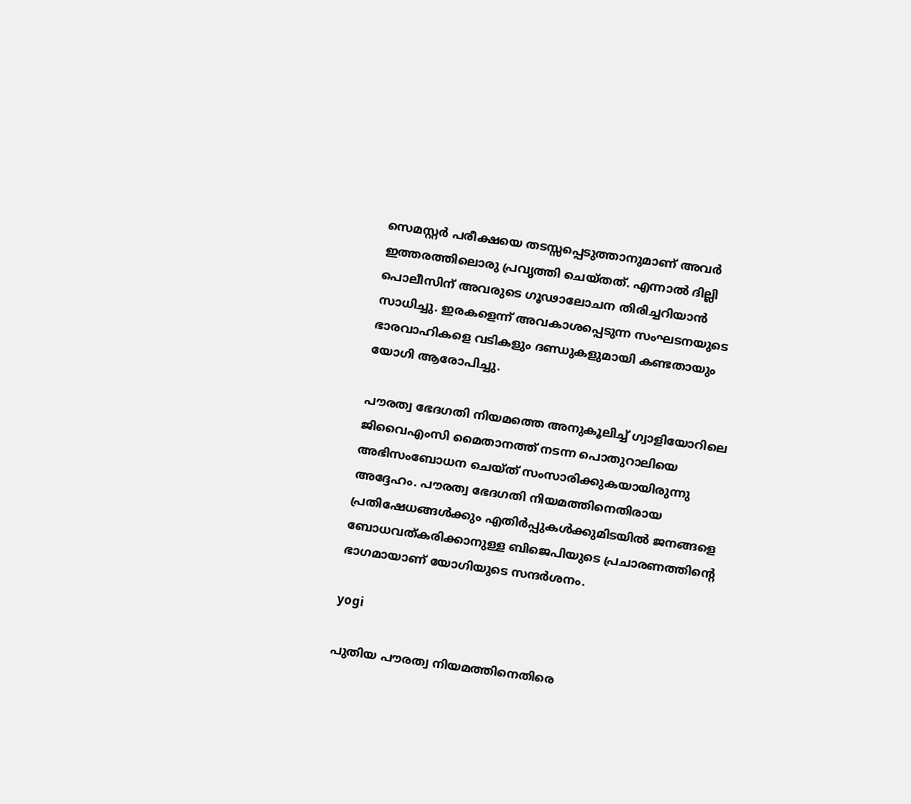സെമസ്റ്റര്‍ പരീക്ഷയെ തടസ്സപ്പെടുത്താനുമാണ് അവര്‍ ഇത്തരത്തിലൊരു പ്രവൃത്തി ചെയ്തത്. എന്നാല്‍ ദില്ലി പൊലീസിന് അവരുടെ ഗൂഢാലോചന തിരിച്ചറിയാന്‍ സാധിച്ചു. ഇരകളെന്ന് അവകാശപ്പെടുന്ന സംഘടനയുടെ ഭാരവാഹികളെ വടികളും ദണ്ഡുകളുമായി കണ്ടതായും യോഗി ആരോപിച്ചു.

പൗരത്വ ഭേദഗതി നിയമത്തെ അനുകൂലിച്ച് ഗ്വാളിയോറിലെ ജിവൈഎംസി മൈതാനത്ത് നടന്ന പൊതുറാലിയെ അഭിസംബോധന ചെയ്ത് സംസാരിക്കുകയായിരുന്നു അദ്ദേഹം. പൗരത്വ ഭേദഗതി നിയമത്തിനെതിരായ പ്രതിഷേധങ്ങള്‍ക്കും എതിര്‍പ്പുകള്‍ക്കുമിടയില്‍ ജനങ്ങളെ ബോധവത്കരിക്കാനുള്ള ബിജെപിയുടെ പ്രചാരണത്തിന്റെ ഭാഗമായാണ് യോഗിയുടെ സന്ദര്‍ശനം.

yogi

പുതിയ പൗരത്വ നിയമത്തിനെതിരെ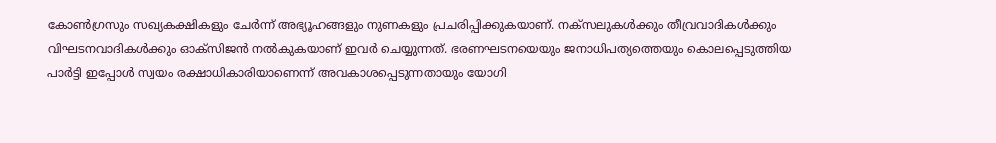കോണ്‍ഗ്രസും സഖ്യകക്ഷികളും ചേര്‍ന്ന് അഭ്യൂഹങ്ങളും നുണകളും പ്രചരിപ്പിക്കുകയാണ്. നക്‌സലുകള്‍ക്കും തീവ്രവാദികള്‍ക്കും വിഘടനവാദികള്‍ക്കും ഓക്‌സിജന്‍ നല്‍കുകയാണ് ഇവര്‍ ചെയ്യുന്നത്. ഭരണഘടനയെയും ജനാധിപത്യത്തെയും കൊലപ്പെടുത്തിയ പാര്‍ട്ടി ഇപ്പോള്‍ സ്വയം രക്ഷാധികാരിയാണെന്ന് അവകാശപ്പെടുന്നതായും യോഗി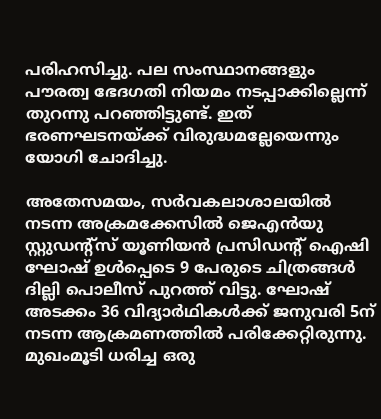പരിഹസിച്ചു. പല സംസ്ഥാനങ്ങളും പൗരത്വ ഭേദഗതി നിയമം നടപ്പാക്കില്ലെന്ന് തുറന്നു പറഞ്ഞിട്ടുണ്ട്. ഇത് ഭരണഘടനയ്ക്ക് വിരുദ്ധമല്ലേയെന്നും യോഗി ചോദിച്ചു.

അതേസമയം, സര്‍വകലാശാലയില്‍ നടന്ന അക്രമക്കേസില്‍ ജെഎന്‍യു സ്റ്റുഡന്റ്‌സ് യൂണിയന്‍ പ്രസിഡന്റ് ഐഷി ഘോഷ് ഉള്‍പ്പെടെ 9 പേരുടെ ചിത്രങ്ങള്‍ ദില്ലി പൊലീസ് പുറത്ത് വിട്ടു. ഘോഷ് അടക്കം 36 വിദ്യാര്‍ഥികള്‍ക്ക് ജനുവരി 5ന് നടന്ന ആക്രമണത്തില്‍ പരിക്കേറ്റിരുന്നു. മുഖംമൂടി ധരിച്ച ഒരു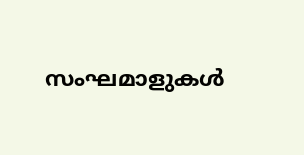സംഘമാളുകള്‍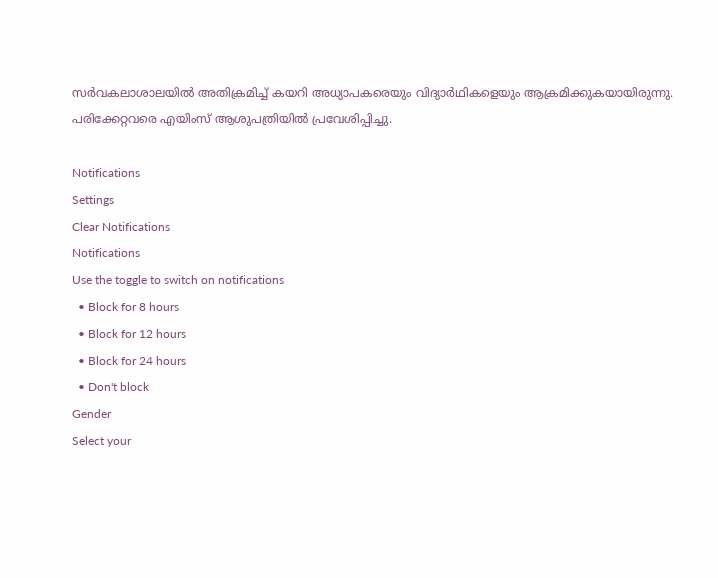സര്‍വകലാശാലയില്‍ അതിക്രമിച്ച് കയറി അധ്യാപകരെയും വിദ്യാര്‍ഥികളെയും ആക്രമിക്കുകയായിരുന്നു. പരിക്കേറ്റവരെ എയിംസ് ആശുപത്രിയിൽ പ്രവേശിപ്പിച്ചു.

Notifications
Settings
Clear Notifications
Notifications
Use the toggle to switch on notifications
  • Block for 8 hours
  • Block for 12 hours
  • Block for 24 hours
  • Don't block
Gender
Select your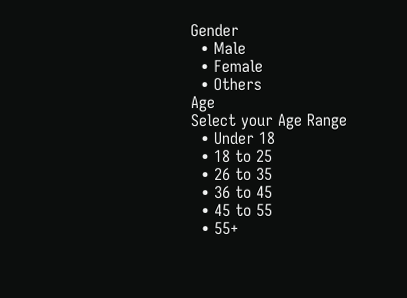Gender
  • Male
  • Female
  • Others
Age
Select your Age Range
  • Under 18
  • 18 to 25
  • 26 to 35
  • 36 to 45
  • 45 to 55
  • 55+